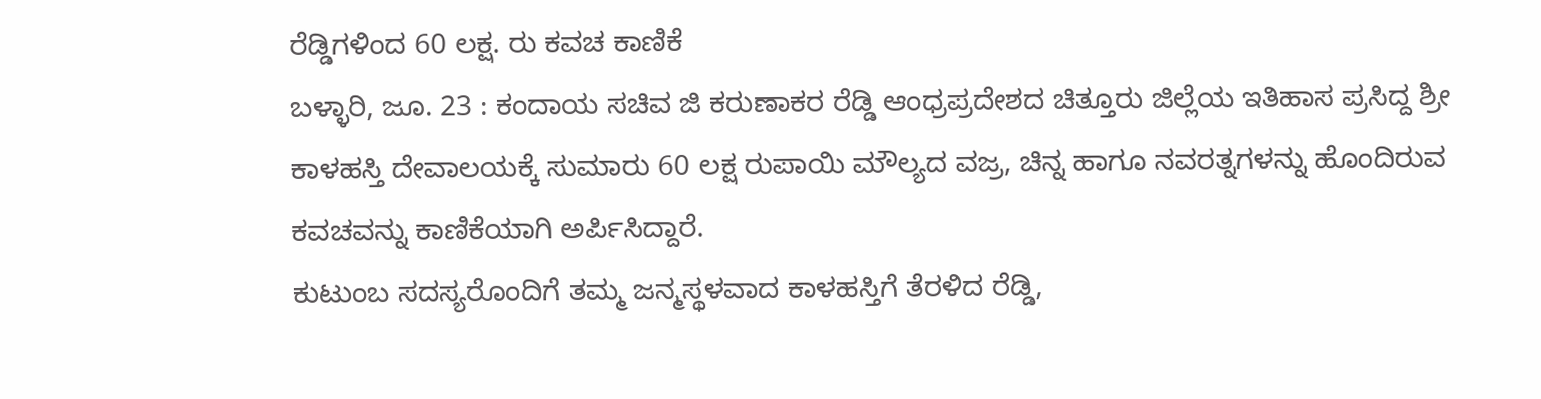ರೆಡ್ಡಿಗಳಿಂದ 60 ಲಕ್ಷ. ರು ಕವಚ ಕಾಣಿಕೆ
ಬಳ್ಳಾರಿ, ಜೂ. 23 : ಕಂದಾಯ ಸಚಿವ ಜಿ ಕರುಣಾಕರ ರೆಡ್ಡಿ ಆಂಧ್ರಪ್ರದೇಶದ ಚಿತ್ತೂರು ಜಿಲ್ಲೆಯ ಇತಿಹಾಸ ಪ್ರಸಿದ್ದ ಶ್ರೀ ಕಾಳಹಸ್ತಿ ದೇವಾಲಯಕ್ಕೆ ಸುಮಾರು 60 ಲಕ್ಷ ರುಪಾಯಿ ಮೌಲ್ಯದ ವಜ್ರ, ಚಿನ್ನ ಹಾಗೂ ನವರತ್ನಗಳನ್ನು ಹೊಂದಿರುವ ಕವಚವನ್ನು ಕಾಣಿಕೆಯಾಗಿ ಅರ್ಪಿಸಿದ್ದಾರೆ.
ಕುಟುಂಬ ಸದಸ್ಯರೊಂದಿಗೆ ತಮ್ಮ ಜನ್ಮಸ್ಥಳವಾದ ಕಾಳಹಸ್ತಿಗೆ ತೆರಳಿದ ರೆಡ್ಡಿ,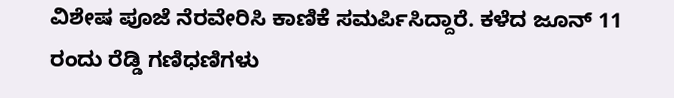ವಿಶೇಷ ಪೂಜೆ ನೆರವೇರಿಸಿ ಕಾಣಿಕೆ ಸಮರ್ಪಿಸಿದ್ದಾರೆ. ಕಳೆದ ಜೂನ್ 11 ರಂದು ರೆಡ್ಡಿ ಗಣಿಧಣಿಗಳು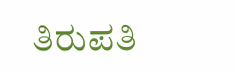ತಿರುಪತಿ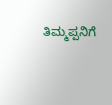ತಿಮ್ಮಪ್ಪನಿಗೆ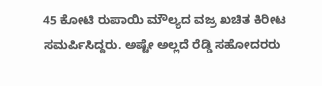45 ಕೋಟಿ ರುಪಾಯಿ ಮೌಲ್ಯದ ವಜ್ರ ಖಚಿತ ಕಿರೀಟ ಸಮರ್ಪಿಸಿದ್ದರು. ಅಷ್ಟೇ ಅಲ್ಲದೆ ರೆಡ್ಡಿ ಸಹೋದರರು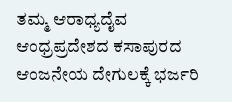ತಮ್ಮ ಆರಾಧ್ಯದೈವ ಆಂಧ್ರಪ್ರದೇಶದ ಕಸಾಪುರದ ಆಂಜನೇಯ ದೇಗುಲಕ್ಕೆ ಭರ್ಜರಿ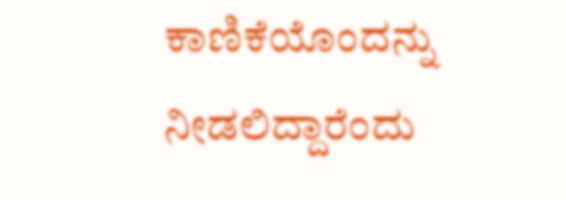ಕಾಣಿಕೆಯೊಂದನ್ನು ನೀಡಲಿದ್ದಾರೆಂದು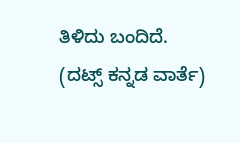ತಿಳಿದು ಬಂದಿದೆ.
(ದಟ್ಸ್ ಕನ್ನಡ ವಾರ್ತೆ)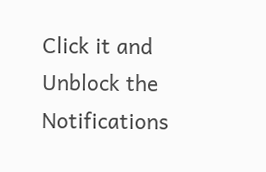Click it and Unblock the Notifications